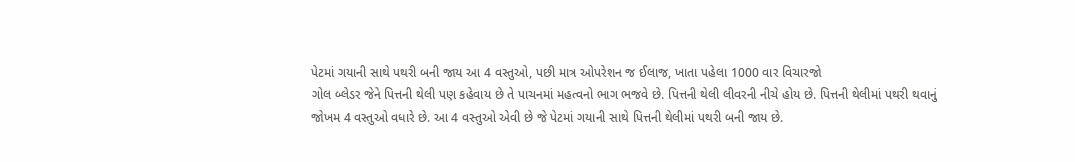પેટમાં ગયાની સાથે પથરી બની જાય આ 4 વસ્તુઓ, પછી માત્ર ઓપરેશન જ ઈલાજ, ખાતા પહેલા 1000 વાર વિચારજો
ગોલ બ્લેડર જેને પિત્તની થેલી પણ કહેવાય છે તે પાચનમાં મહત્વનો ભાગ ભજવે છે. પિત્તની થેલી લીવરની નીચે હોય છે. પિત્તની થેલીમાં પથરી થવાનું જોખમ 4 વસ્તુઓ વધારે છે. આ 4 વસ્તુઓ એવી છે જે પેટમાં ગયાની સાથે પિત્તની થેલીમાં પથરી બની જાય છે.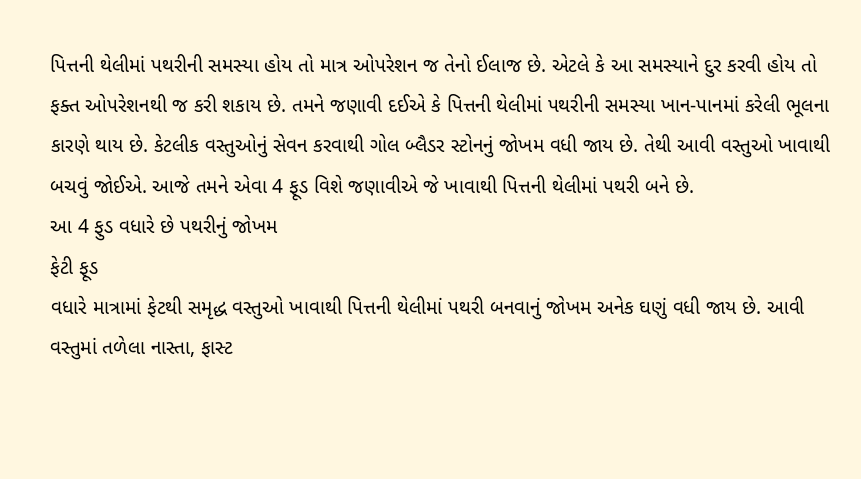પિત્તની થેલીમાં પથરીની સમસ્યા હોય તો માત્ર ઓપરેશન જ તેનો ઈલાજ છે. એટલે કે આ સમસ્યાને દુર કરવી હોય તો ફક્ત ઓપરેશનથી જ કરી શકાય છે. તમને જણાવી દઈએ કે પિત્તની થેલીમાં પથરીની સમસ્યા ખાન-પાનમાં કરેલી ભૂલના કારણે થાય છે. કેટલીક વસ્તુઓનું સેવન કરવાથી ગોલ બ્લૈડર સ્ટોનનું જોખમ વધી જાય છે. તેથી આવી વસ્તુઓ ખાવાથી બચવું જોઈએ. આજે તમને એવા 4 ફૂડ વિશે જણાવીએ જે ખાવાથી પિત્તની થેલીમાં પથરી બને છે.
આ 4 ફુડ વધારે છે પથરીનું જોખમ
ફેટી ફૂડ
વધારે માત્રામાં ફેટથી સમૃદ્ધ વસ્તુઓ ખાવાથી પિત્તની થેલીમાં પથરી બનવાનું જોખમ અનેક ઘણું વધી જાય છે. આવી વસ્તુમાં તળેલા નાસ્તા, ફાસ્ટ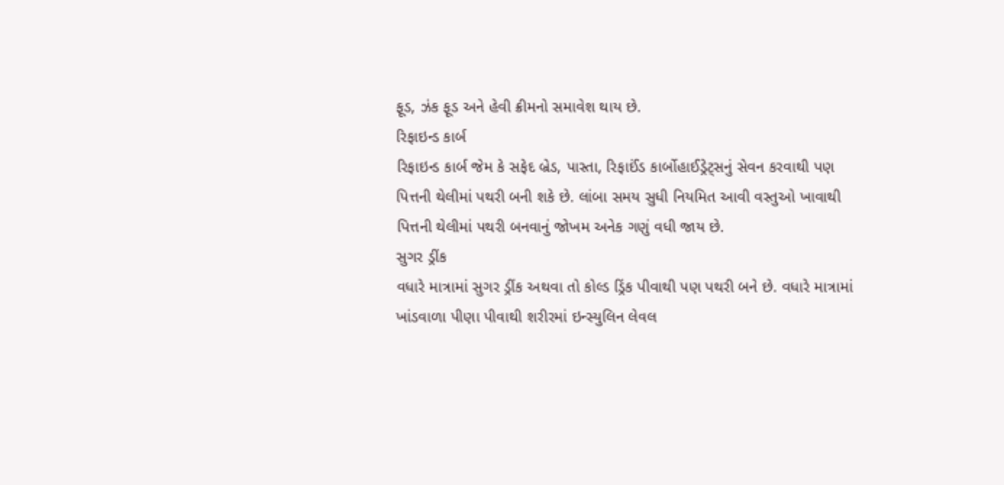ફૂડ, ઝંક ફૂડ અને હેવી ક્રીમનો સમાવેશ થાય છે.
રિફાઇન્ડ કાર્બ
રિફાઇન્ડ કાર્બ જેમ કે સફેદ બ્રેડ, પાસ્તા, રિફાઈંડ કાર્બોહાઈડ્રેટ્સનું સેવન કરવાથી પણ પિત્તની થેલીમાં પથરી બની શકે છે. લાંબા સમય સુધી નિયમિત આવી વસ્તુઓ ખાવાથી પિત્તની થેલીમાં પથરી બનવાનું જોખમ અનેક ગણું વધી જાય છે.
સુગર ડ્રીંક
વધારે માત્રામાં સુગર ડ્રીંક અથવા તો કોલ્ડ ડ્રિંક પીવાથી પણ પથરી બને છે. વધારે માત્રામાં ખાંડવાળા પીણા પીવાથી શરીરમાં ઇન્સ્યુલિન લેવલ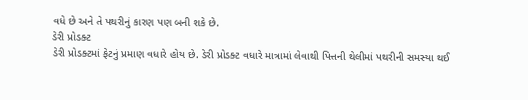વધે છે અને તે પથરીનું કારણ પણ બની શકે છે.
ડેરી પ્રોડક્ટ
ડેરી પ્રોડક્ટમાં ફેટનું પ્રમાણ વધારે હોય છે. ડેરી પ્રોડક્ટ વધારે માત્રામાં લેવાથી પિત્તની થેલીમાં પથરીની સમસ્યા થઈ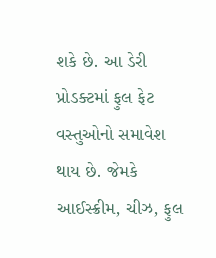શકે છે. આ ડેરી પ્રોડક્ટમાં ફુલ ફેટ વસ્તુઓનો સમાવેશ થાય છે. જેમકે આઈસ્ક્રીમ, ચીઝ, ફુલ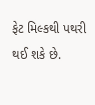ફેટ મિલ્કથી પથરી થઈ શકે છે.